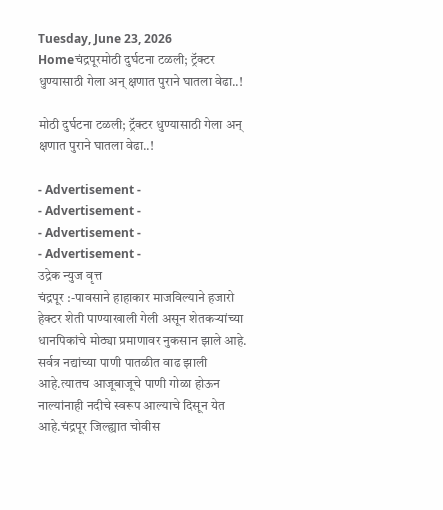Tuesday, June 23, 2026
Homeचंद्रपूरमोठी दुर्घटना टळली; ट्रॅक्टर धुण्यासाठी गेला अन् क्षणात पुराने घातला वेढा..!

मोठी दुर्घटना टळली; ट्रॅक्टर धुण्यासाठी गेला अन् क्षणात पुराने घातला वेढा..!

- Advertisement -
- Advertisement -
- Advertisement -
- Advertisement -
उद्रेक न्युज वृत्त
चंद्रपूर :-पावसाने हाहाकार माजविल्याने हजारो हेक्टर शेती पाण्याखाली गेली असून शेतकऱ्यांच्या धानपिकांचे मोठ्या प्रमाणावर नुकसान झाले आहे. सर्वत्र नद्यांच्या पाणी पातळीत वाढ झाली आहे.त्यातच आजूबाजूचे पाणी गोळा होऊन नाल्यांनाही नदीचे स्वरूप आल्याचे दिसून येत आहे.चंद्रपूर जिल्ह्यात चोवीस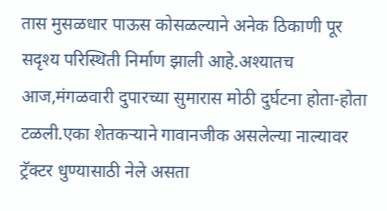तास मुसळधार पाऊस कोसळल्याने अनेक ठिकाणी पूर सदृश्य परिस्थिती निर्माण झाली आहे.अश्यातच आज,मंगळवारी दुपारच्या सुमारास मोठी दुर्घटना होता-होता टळली.एका शेतकऱ्याने गावानजीक असलेल्या नाल्यावर ट्रॅक्टर धुण्यासाठी नेले असता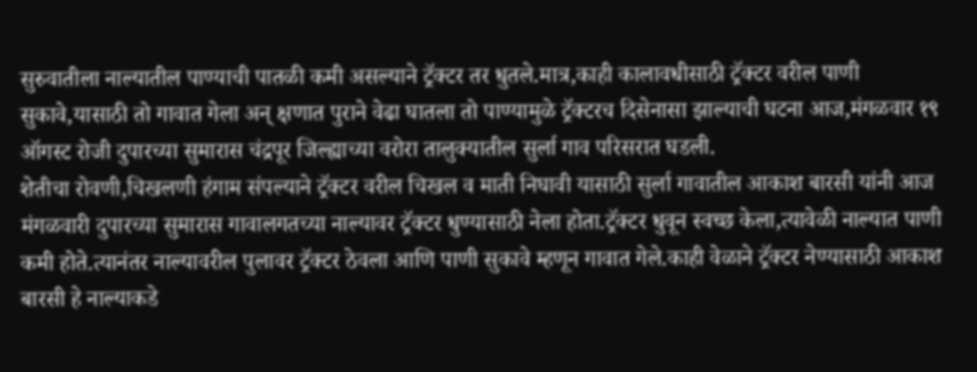सुरुवातीला नाल्यातील पाण्याची पातळी कमी असल्याने ट्रॅक्टर तर धुतले.मात्र,काही कालावधीसाठी ट्रॅक्टर वरील पाणी सुकावे,यासाठी तो गावात गेला अन् क्षणात पुराने वेढा घातला तो पाण्यामुळे ट्रॅक्टरच दिसेनासा झाल्याची घटना आज,मंगळवार १९ ऑगस्ट रोजी दुपारच्या सुमारास चंद्रपूर जिल्ह्याच्या वरोरा तालुक्यातील सुर्ला गाव परिसरात घडली.
शेतीचा रोवणी,चिखलणी हंगाम संपल्याने ट्रॅक्टर वरील चिखल व माती निघावी यासाठी सुर्ला गावातील आकाश बारसी यांनी आज मंगळवारी दुपारच्या सुमारास गावालगतच्या नाल्यावर ट्रॅक्टर धुण्यासाठी नेला होता.ट्रॅक्टर धुवून स्वच्छ केला,त्यावेळी नाल्यात पाणी कमी होते.त्यानंतर नाल्यावरील पुलावर ट्रॅक्टर ठेवला आणि पाणी सुकावे म्हणून गावात गेले.काही वेळाने ट्रॅक्टर नेण्यासाठी आकाश बारसी हे नाल्याकडे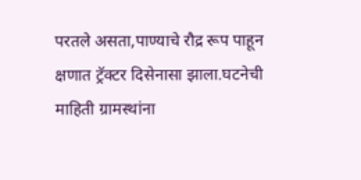परतले असता,पाण्याचे रौद्र रूप पाहून क्षणात ट्रॅक्टर दिसेनासा झाला.घटनेची माहिती ग्रामस्थांना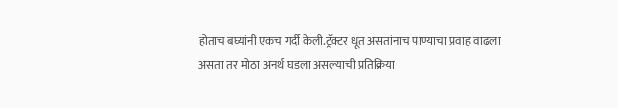होताच बघ्यांनी एकच गर्दी केली.ट्रॅक्टर धूत असतांनाच पाण्याचा प्रवाह वाढला असता तर मोठा अनर्थ घडला असल्याची प्रतिक्रिया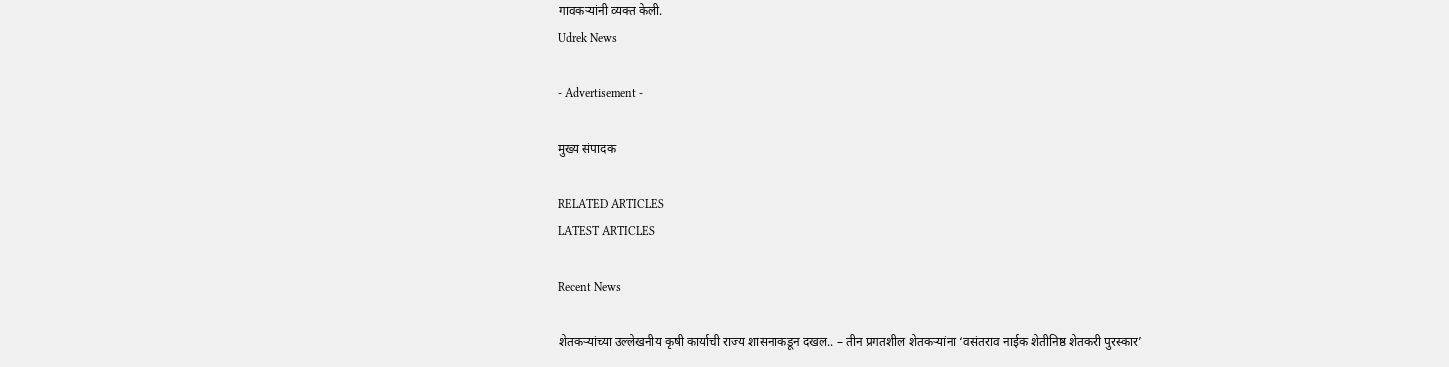गावकऱ्यांनी व्यक्त केली.
Udrek News

- Advertisement -

मुख्य संपादक

RELATED ARTICLES
LATEST ARTICLES

Recent News

शेतकऱ्यांच्या उल्लेखनीय कृषी कार्याची राज्य शासनाकडून दखल.. – तीन प्रगतशील शेतकऱ्यांना ‘वसंतराव नाईक शेतीनिष्ठ शेतकरी पुरस्कार’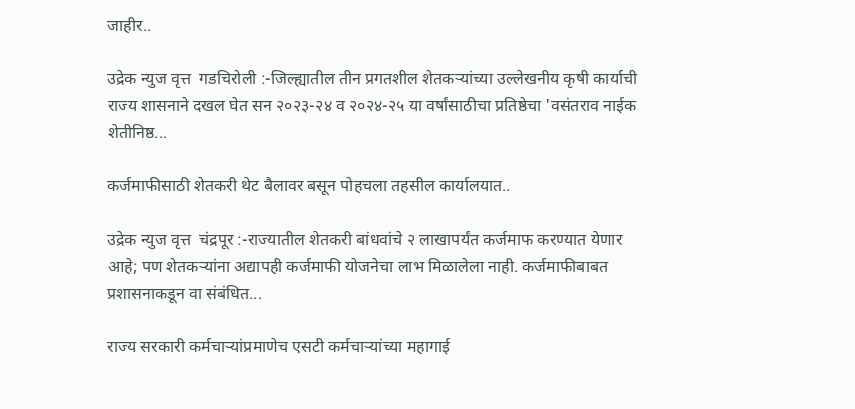जाहीर..

उद्रेक न्युज वृत्त  गडचिरोली :-जिल्ह्यातील तीन प्रगतशील शेतकऱ्यांच्या उल्लेखनीय कृषी कार्याची राज्य शासनाने दखल घेत सन २०२३-२४ व २०२४-२५ या वर्षांसाठीचा प्रतिष्ठेचा 'वसंतराव नाईक शेतीनिष्ठ...

कर्जमाफीसाठी शेतकरी थेट बैलावर बसून पोहचला तहसील कार्यालयात..

उद्रेक न्युज वृत्त  चंद्रपूर :-राज्यातील शेतकरी बांधवांचे २ लाखापर्यंत कर्जमाफ करण्यात येणार आहे; पण शेतकऱ्यांना अद्यापही कर्जमाफी योजनेचा लाभ मिळालेला नाही. कर्जमाफीबाबत प्रशासनाकडून वा संबंधित...

राज्य सरकारी कर्मचाऱ्यांप्रमाणेच एसटी कर्मचाऱ्यांच्या महागाई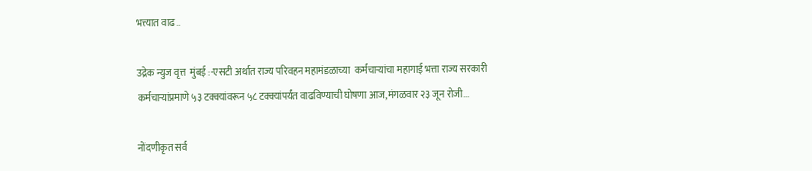भत्त्यात वाढ..

उद्रेक न्युज वृत्त  मुंबई :-एसटी अर्थात राज्य परिवहन महामंडळाच्या  कर्मचाऱ्यांचा महागाई भत्ता राज्य सरकारी कर्मचाऱ्यांप्रमाणे ५३ टक्क्यांवरून ५८ टक्क्यांपर्यंत वाढविण्याची घोषणा आज,मंगळवार २३ जून रोजी...

नोंदणीकृत सर्व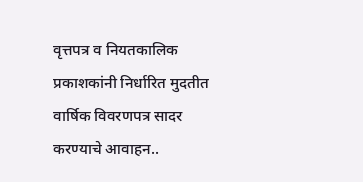वृत्तपत्र व नियतकालिक प्रकाशकांनी निर्धारित मुदतीत वार्षिक विवरणपत्र सादर करण्याचे आवाहन..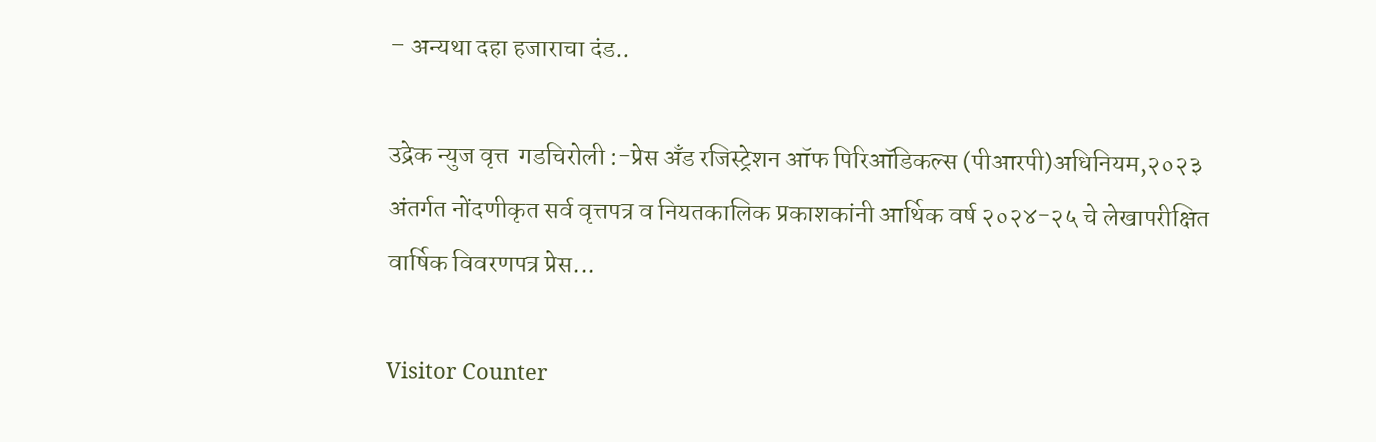– अन्यथा दहा हजाराचा दंड..

उद्रेक न्युज वृत्त  गडचिरोली :-प्रेस अँड रजिस्ट्रेशन ऑफ पिरिऑडिकल्स (पीआरपी)अधिनियम,२०२३ अंतर्गत नोंदणीकृत सर्व वृत्तपत्र व नियतकालिक प्रकाशकांनी आर्थिक वर्ष २०२४-२५ चे लेखापरीक्षित वार्षिक विवरणपत्र प्रेस...

Visitor Counter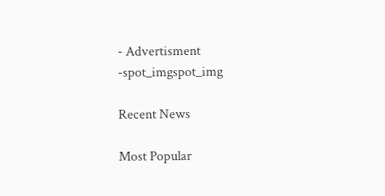- Advertisment -spot_imgspot_img

Recent News

Most Popular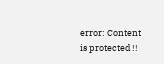error: Content is protected !!